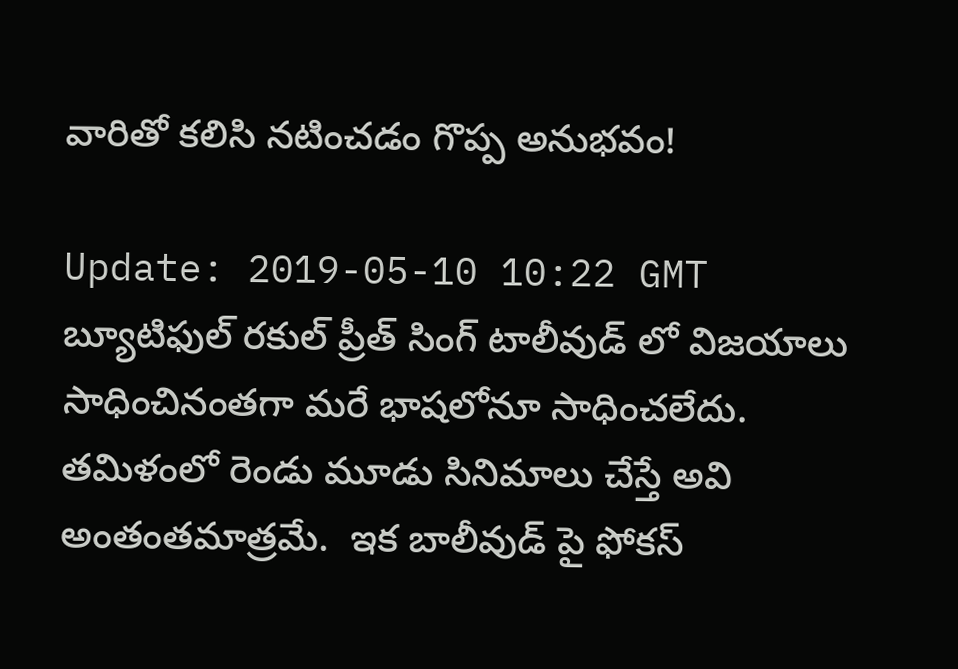వారితో కలిసి నటించడం గొప్ప అనుభవం!

Update: 2019-05-10 10:22 GMT
బ్యూటిఫుల్ రకుల్ ప్రీత్ సింగ్ టాలీవుడ్ లో విజయాలు సాధించినంతగా మరే భాషలోనూ సాధించలేదు.  తమిళంలో రెండు మూడు సినిమాలు చేస్తే అవి అంతంతమాత్రమే.  ఇక బాలీవుడ్ పై ఫోకస్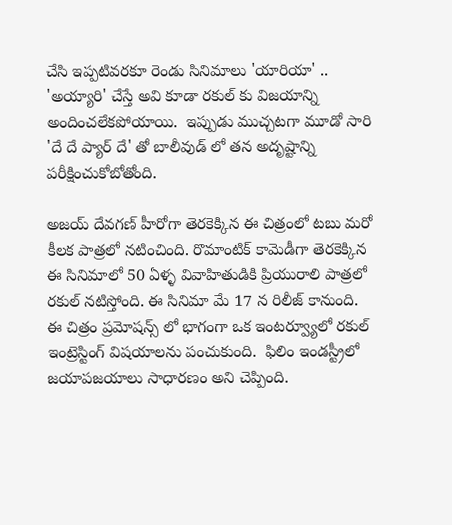చేసి ఇప్పటివరకూ రెండు సినిమాలు 'యారియా' .. 'అయ్యారి' చేస్తే అవి కూడా రకుల్ కు విజయాన్ని అందించలేకపోయాయి.  ఇప్పుడు ముచ్చటగా మూడో సారి 'దే దే ప్యార్ దే' తో బాలీవుడ్ లో తన అదృష్టాన్ని పరీక్షించుకోబోతోంది.

అజయ్ దేవగణ్ హీరోగా తెరకెక్కిన ఈ చిత్రంలో టబు మరో కీలక పాత్రలో నటించింది. రొమాంటిక్ కామెడీగా తెరకెక్కిన ఈ సినిమాలో 50 ఏళ్ళ వివాహితుడికి ప్రియురాలి పాత్రలో రకుల్ నటిస్తోంది. ఈ సినిమా మే 17 న రిలీజ్ కానుంది.  ఈ చిత్రం ప్రమోషన్స్ లో భాగంగా ఒక ఇంటర్వ్యూలో రకుల్ ఇంట్రెస్టింగ్ విషయాలను పంచుకుంది.  ఫిలిం ఇండస్ట్రీలో జయాపజయాలు సాధారణం అని చెప్పింది.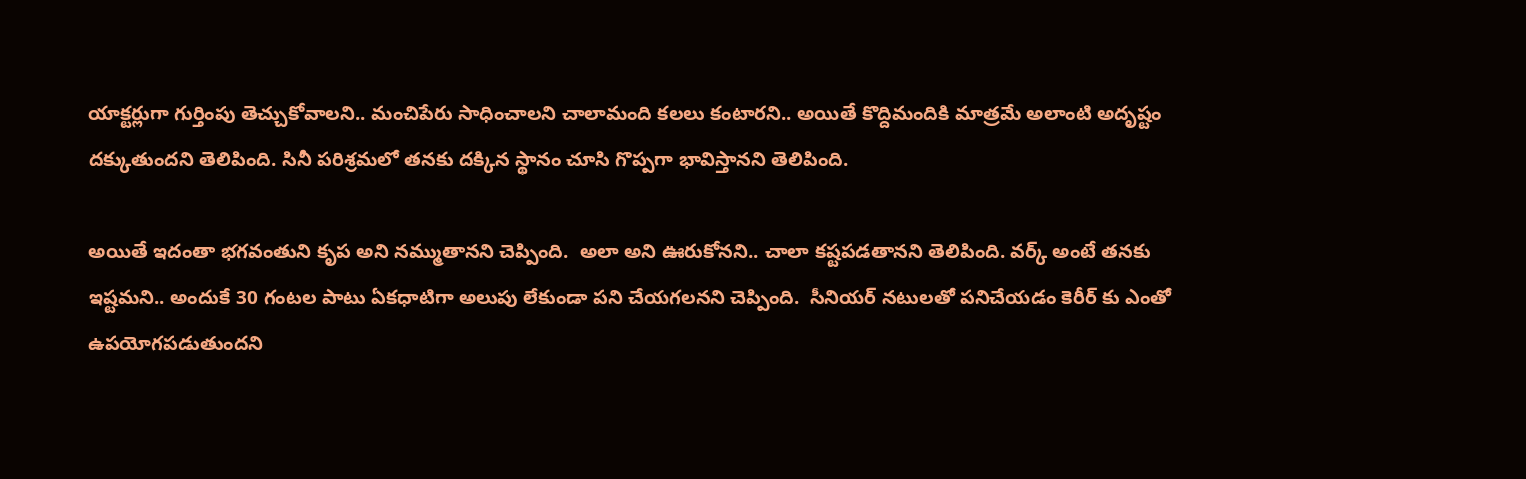యాక్టర్లుగా గుర్తింపు తెచ్చుకోవాలని.. మంచిపేరు సాధించాలని చాలామంది కలలు కంటారని.. అయితే కొద్దిమందికి మాత్రమే అలాంటి అదృష్టం దక్కుతుందని తెలిపింది. సినీ పరిశ్రమలో తనకు దక్కిన స్థానం చూసి గొప్పగా భావిస్తానని తెలిపింది.

అయితే ఇదంతా భగవంతుని కృప అని నమ్ముతానని చెప్పింది.  అలా అని ఊరుకోనని.. చాలా కష్టపడతానని తెలిపింది. వర్క్ అంటే తనకు ఇష్టమని.. అందుకే 30 గంటల పాటు ఏకధాటిగా అలుపు లేకుండా పని చేయగలనని చెప్పింది.  సీనియర్ నటులతో పనిచేయడం కెరీర్ కు ఎంతో ఉపయోగపడుతుందని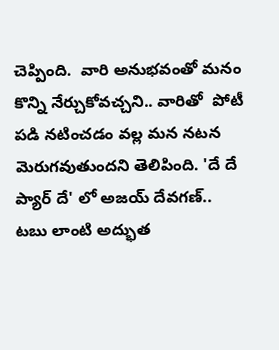చెప్పింది.  వారి అనుభవంతో మనం కొన్ని నేర్చుకోవచ్చని.. వారితో  పోటీ పడి నటించడం వల్ల మన నటన మెరుగవుతుందని తెలిపింది. 'దే దే ప్యార్ దే' లో అజయ్ దేవగణ్.. టబు లాంటి అద్భుత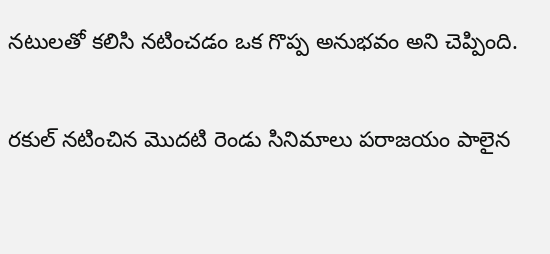నటులతో కలిసి నటించడం ఒక గొప్ప అనుభవం అని చెప్పింది.

రకుల్ నటించిన మొదటి రెండు సినిమాలు పరాజయం పాలైన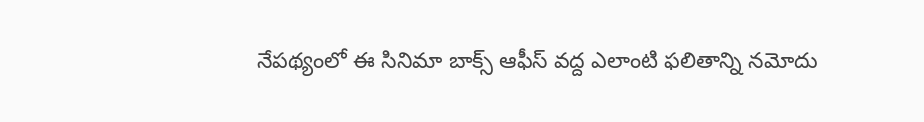నేపథ్యంలో ఈ సినిమా బాక్స్ ఆఫీస్ వద్ద ఎలాంటి ఫలితాన్ని నమోదు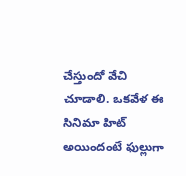చేస్తుందో వేచి చూడాలి. ఒకవేళ ఈ సినిమా హిట్ అయిందంటే ఫుల్లుగా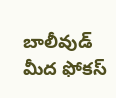బాలీవుడ్ మీద ఫోకస్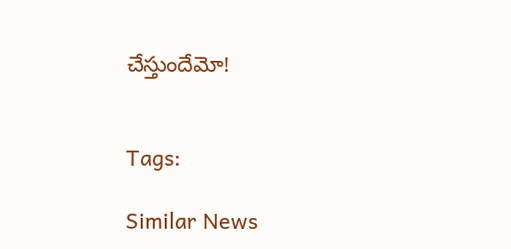చేస్తుందేమో!


Tags:

Similar News